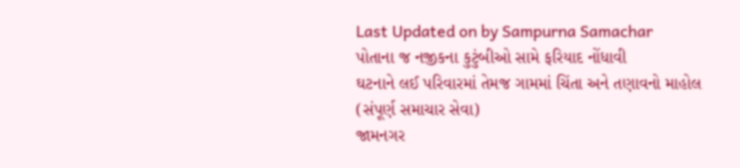Last Updated on by Sampurna Samachar
પોતાના જ નજીકના કુટુંબીઓ સામે ફરિયાદ નોંધાવી
ઘટનાને લઈ પરિવારમાં તેમજ ગામમાં ચિંતા અને તણાવનો માહોલ
(સંપૂર્ણ સમાચાર સેવા)
જામનગર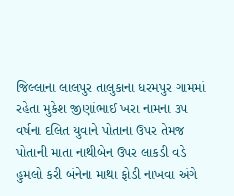જિલ્લાના લાલપુર તાલુકાના ધરમપુર ગામમાં રહેતા મુકેશ જીણાંભાઈ ખરા નામના ૩૫ વર્ષના દલિત યુવાને પોતાના ઉપર તેમજ પોતાની માતા નાથીબેન ઉપર લાકડી વડે હુમલો કરી બંનેના માથા ફોડી નાખવા અંગે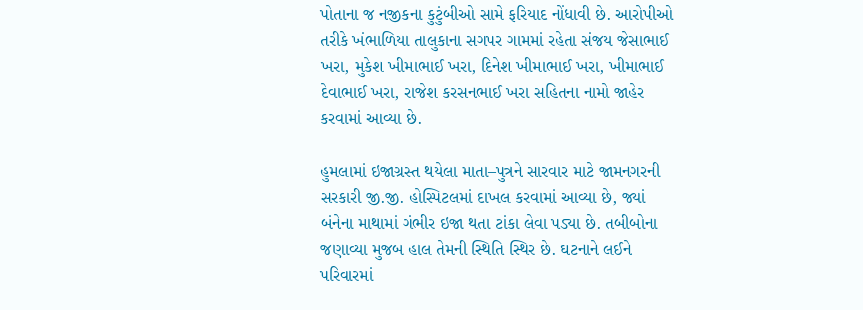પોતાના જ નજીકના કુટુંબીઓ સામે ફરિયાદ નોંધાવી છે. આરોપીઓ તરીકે ખંભાળિયા તાલુકાના સગપર ગામમાં રહેતા સંજય જેસાભાઈ ખરા, મુકેશ ખીમાભાઈ ખરા, દિનેશ ખીમાભાઈ ખરા, ખીમાભાઈ દેવાભાઈ ખરા, રાજેશ કરસનભાઈ ખરા સહિતના નામો જાહેર કરવામાં આવ્યા છે.

હુમલામાં ઇજાગ્રસ્ત થયેલા માતા–પુત્રને સારવાર માટે જામનગરની સરકારી જી.જી. હોસ્પિટલમાં દાખલ કરવામાં આવ્યા છે, જ્યાં બંનેના માથામાં ગંભીર ઇજા થતા ટાંકા લેવા પડ્યા છે. તબીબોના જણાવ્યા મુજબ હાલ તેમની સ્થિતિ સ્થિર છે. ઘટનાને લઈને પરિવારમાં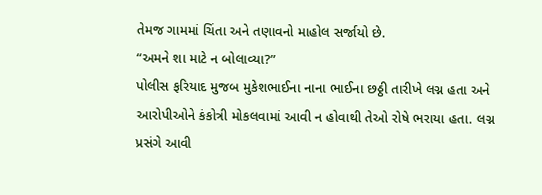તેમજ ગામમાં ચિંતા અને તણાવનો માહોલ સર્જાયો છે.
“અમને શા માટે ન બોલાવ્યા?”
પોલીસ ફરિયાદ મુજબ મુકેશભાઈના નાના ભાઈના છઠ્ઠી તારીખે લગ્ન હતા અને આરોપીઓને કંકોત્રી મોકલવામાં આવી ન હોવાથી તેઓ રોષે ભરાયા હતા. લગ્ન પ્રસંગે આવી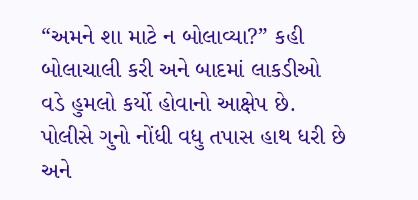“અમને શા માટે ન બોલાવ્યા?” કહી બોલાચાલી કરી અને બાદમાં લાકડીઓ વડે હુમલો કર્યો હોવાનો આક્ષેપ છે. પોલીસે ગુનો નોંધી વધુ તપાસ હાથ ધરી છે અને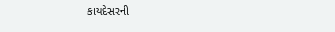કાયદેસરની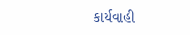કાર્યવાહી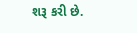શરૂ કરી છે.